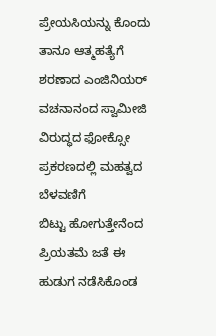ಪ್ರೇಯಸಿಯನ್ನು ಕೊಂದು ತಾನೂ ಆತ್ಮಹತ್ಯೆಗೆ ಶರಣಾದ ಎಂಜಿನಿಯರ್
ವಚನಾನಂದ ಸ್ವಾಮೀಜಿ ವಿರುದ್ಧದ ಫೋಕ್ಸೋ ಪ್ರಕರಣದಲ್ಲಿ ಮಹತ್ವದ ಬೆಳವಣಿಗೆ
ಬಿಟ್ಟು ಹೋಗುತ್ತೇನೆಂದ ಪ್ರಿಯತಮೆ ಜತೆ ಈ ಹುಡುಗ ನಡೆಸಿಕೊಂಡ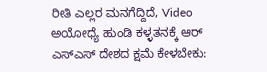ರೀತಿ ಎಲ್ಲರ ಮನಗೆದ್ದಿದೆ, Video
ಅಯೋಧ್ಯೆ ಹುಂಡಿ ಕಳ್ಳತನಕ್ಕೆ ಆರ್ ಎಸ್ಎಸ್ ದೇಶದ ಕ್ಷಮೆ ಕೇಳಬೇಕು: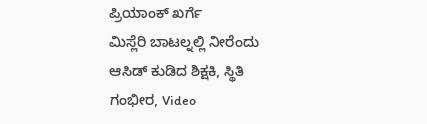ಪ್ರಿಯಾಂಕ್ ಖರ್ಗೆ
ಮಿಸ್ಲೆರಿ ಬಾಟಲ್ನಲ್ಲಿ ನೀರೆಂದು ಆಸಿಡ್ ಕುಡಿದ ಶಿಕ್ಷಕಿ, ಸ್ಥಿತಿ ಗಂಭೀರ, Video